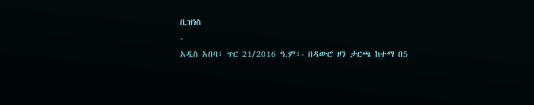ቢዝነስ
-
አዲስ አበባ፣ ጥር 21/2016 ዓ.ም፡- በዳውሮ ዞን ታርጫ ከተማ በ5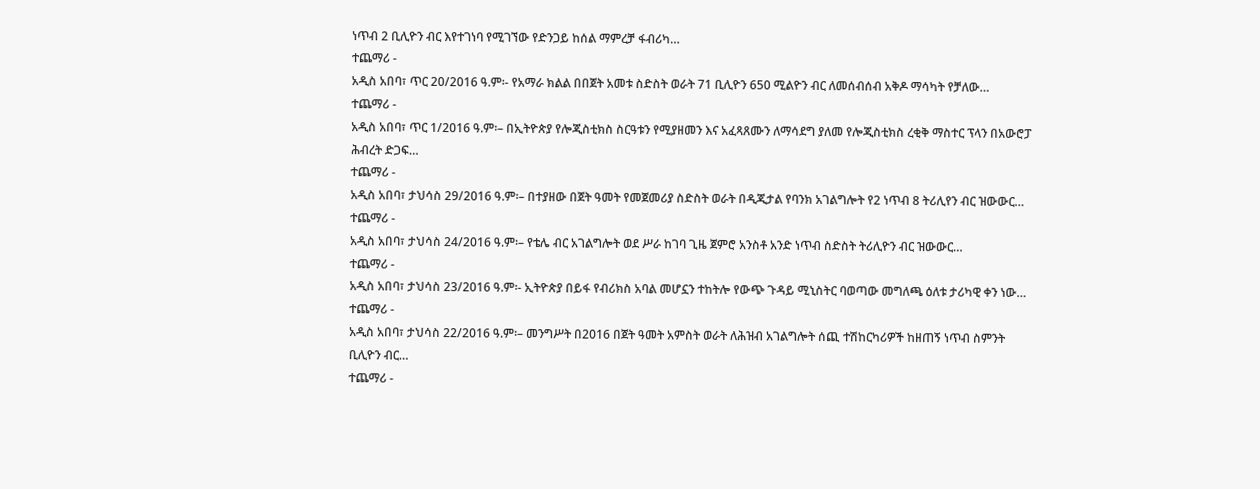ነጥብ 2 ቢሊዮን ብር እየተገነባ የሚገኘው የድንጋይ ከሰል ማምረቻ ፋብሪካ…
ተጨማሪ -
አዲስ አበባ፣ ጥር 20/2016 ዓ.ም፡- የአማራ ክልል በበጀት አመቱ ስድስት ወራት 71 ቢሊዮን 650 ሚልዮን ብር ለመሰብሰብ አቅዶ ማሳካት የቻለው…
ተጨማሪ -
አዲስ አበባ፣ ጥር 1/2016 ዓ.ም፡– በኢትዮጵያ የሎጂስቲክስ ስርዓቱን የሚያዘመን እና አፈጻጸሙን ለማሳደግ ያለመ የሎጂስቲክስ ረቂቅ ማስተር ፕላን በአውሮፓ ሕብረት ድጋፍ…
ተጨማሪ -
አዲስ አበባ፣ ታህሳስ 29/2016 ዓ.ም፡– በተያዘው በጀት ዓመት የመጀመሪያ ስድስት ወራት በዲጂታል የባንክ አገልግሎት የ2 ነጥብ 8 ትሪሊየን ብር ዝውውር…
ተጨማሪ -
አዲስ አበባ፣ ታህሳስ 24/2016 ዓ.ም፡– የቴሌ ብር አገልግሎት ወደ ሥራ ከገባ ጊዜ ጀምሮ አንስቶ አንድ ነጥብ ስድስት ትሪሊዮን ብር ዝውውር…
ተጨማሪ -
አዲስ አበባ፣ ታህሳስ 23/2016 ዓ.ም፡- ኢትዮጵያ በይፋ የብሪክስ አባል መሆኗን ተከትሎ የውጭ ጉዳይ ሚኒስትር ባወጣው መግለጫ ዕለቱ ታሪካዊ ቀን ነው…
ተጨማሪ -
አዲስ አበባ፣ ታህሳስ 22/2016 ዓ.ም፡– መንግሥት በ2016 በጀት ዓመት አምስት ወራት ለሕዝብ አገልግሎት ሰጪ ተሽከርካሪዎች ከዘጠኝ ነጥብ ስምንት ቢሊዮን ብር…
ተጨማሪ -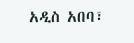አዲስ አበባ፣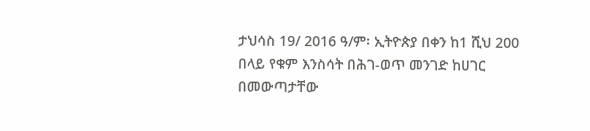ታህሳስ 19/ 2016 ዓ/ም፡ ኢትዮጵያ በቀን ከ1 ሺህ 200 በላይ የቁም እንስሳት በሕገ-ወጥ መንገድ ከሀገር በመውጣታቸው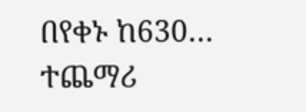በየቀኑ ከ630…
ተጨማሪ